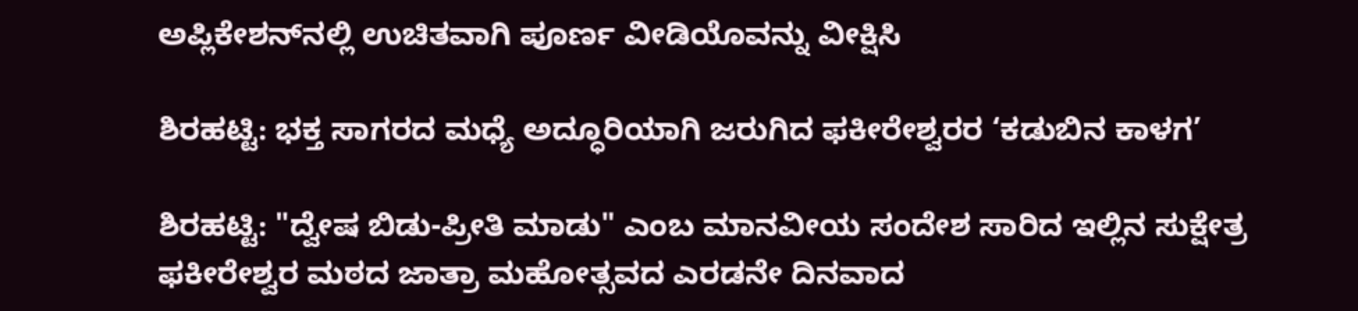ಅಪ್ಲಿಕೇಶನ್‌ನಲ್ಲಿ ಉಚಿತವಾಗಿ ಪೂರ್ಣ ವೀಡಿಯೊವನ್ನು ವೀಕ್ಷಿಸಿ

ಶಿರಹಟ್ಟಿ: ಭಕ್ತ ಸಾಗರದ ಮಧ್ಯೆ ಅದ್ಧೂರಿಯಾಗಿ ಜರುಗಿದ ಫಕೀರೇಶ್ವರರ ‘ಕಡುಬಿನ ಕಾಳಗ’

ಶಿರಹಟ್ಟಿ: "ದ್ವೇಷ ಬಿಡು-ಪ್ರೀತಿ ಮಾಡು" ಎಂಬ ಮಾನವೀಯ ಸಂದೇಶ ಸಾರಿದ ಇಲ್ಲಿನ ಸುಕ್ಷೇತ್ರ ಫಕೀರೇಶ್ವರ ಮಠದ ಜಾತ್ರಾ ಮಹೋತ್ಸವದ ಎರಡನೇ ದಿನವಾದ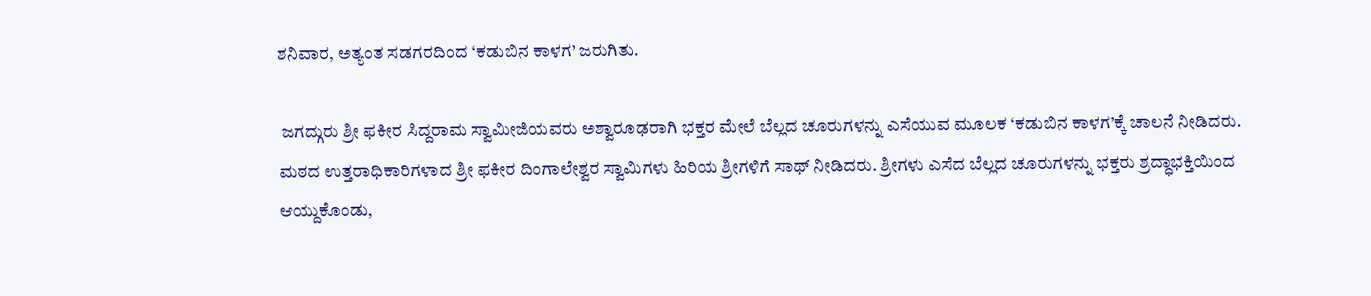ಶನಿವಾರ, ಅತ್ಯಂತ ಸಡಗರದಿಂದ ‘ಕಡುಬಿನ ಕಾಳಗ’ ಜರುಗಿತು.

 ಜಗದ್ಗುರು ಶ್ರೀ ಫಕೀರ ಸಿದ್ದರಾಮ ಸ್ವಾಮೀಜಿಯವರು ಅಶ್ವಾರೂಢರಾಗಿ ಭಕ್ತರ ಮೇಲೆ ಬೆಲ್ಲದ ಚೂರುಗಳನ್ನು ಎಸೆಯುವ ಮೂಲಕ ‘ಕಡುಬಿನ ಕಾಳಗ’ಕ್ಕೆ ಚಾಲನೆ ನೀಡಿದರು. ಮಠದ ಉತ್ತರಾಧಿಕಾರಿಗಳಾದ ಶ್ರೀ ಫಕೀರ ದಿಂಗಾಲೇಶ್ವರ ಸ್ವಾಮಿಗಳು ಹಿರಿಯ ಶ್ರೀಗಳಿಗೆ ಸಾಥ್ ನೀಡಿದರು. ಶ್ರೀಗಳು ಎಸೆದ ಬೆಲ್ಲದ ಚೂರುಗಳನ್ನು ಭಕ್ತರು ಶ್ರದ್ಧಾಭಕ್ತಿಯಿಂದ ಆಯ್ದುಕೊಂಡು,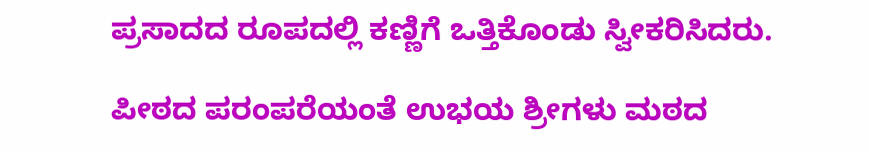ಪ್ರಸಾದದ ರೂಪದಲ್ಲಿ ಕಣ್ಣಿಗೆ ಒತ್ತಿಕೊಂಡು ಸ್ವೀಕರಿಸಿದರು.

ಪೀಠದ ಪರಂಪರೆಯಂತೆ ಉಭಯ ಶ್ರೀಗಳು ಮಠದ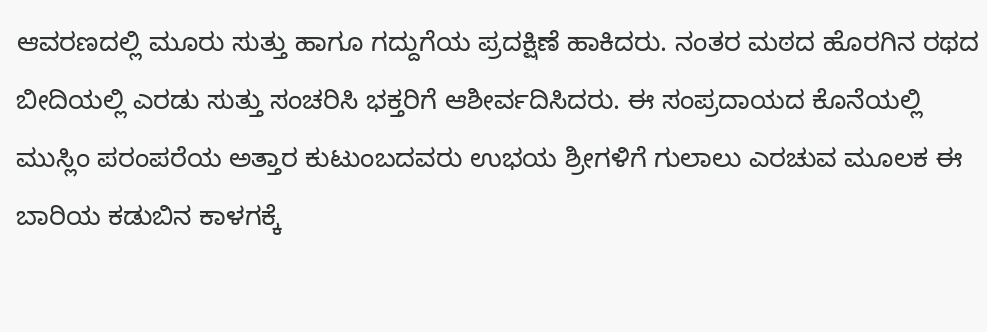ಆವರಣದಲ್ಲಿ ಮೂರು ಸುತ್ತು ಹಾಗೂ ಗದ್ದುಗೆಯ ಪ್ರದಕ್ಷಿಣೆ ಹಾಕಿದರು. ನಂತರ ಮಠದ ಹೊರಗಿನ ರಥದ ಬೀದಿಯಲ್ಲಿ ಎರಡು ಸುತ್ತು ಸಂಚರಿಸಿ ಭಕ್ತರಿಗೆ ಆಶೀರ್ವದಿಸಿದರು. ಈ ಸಂಪ್ರದಾಯದ ಕೊನೆಯಲ್ಲಿ ಮುಸ್ಲಿಂ ಪರಂಪರೆಯ ಅತ್ತಾರ ಕುಟುಂಬದವರು ಉಭಯ ಶ್ರೀಗಳಿಗೆ ಗುಲಾಲು ಎರಚುವ ಮೂಲಕ ಈ ಬಾರಿಯ ಕಡುಬಿನ ಕಾಳಗಕ್ಕೆ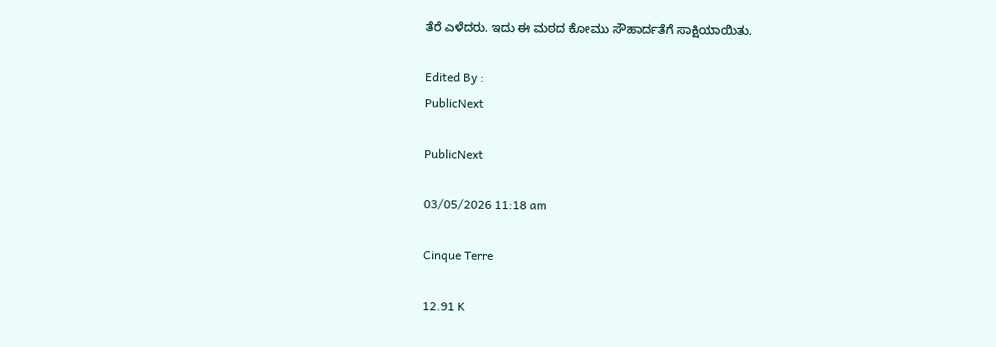ತೆರೆ ಎಳೆದರು. ಇದು ಈ ಮಠದ ಕೋಮು ಸೌಹಾರ್ದತೆಗೆ ಸಾಕ್ಷಿಯಾಯಿತು.

Edited By :
PublicNext

PublicNext

03/05/2026 11:18 am

Cinque Terre

12.91 K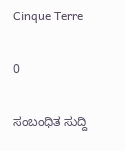Cinque Terre

0

ಸಂಬಂಧಿತ ಸುದ್ದಿ